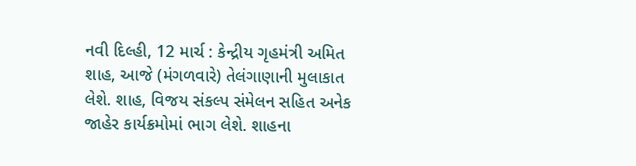નવી દિલ્હી, 12 માર્ચ : કેન્દ્રીય ગૃહમંત્રી અમિત શાહ, આજે (મંગળવારે) તેલંગાણાની મુલાકાત લેશે. શાહ, વિજય સંકલ્પ સંમેલન સહિત અનેક જાહેર કાર્યક્રમોમાં ભાગ લેશે. શાહના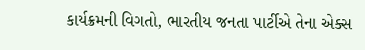કાર્યક્રમની વિગતો, ભારતીય જનતા પાર્ટીએ તેના એક્સ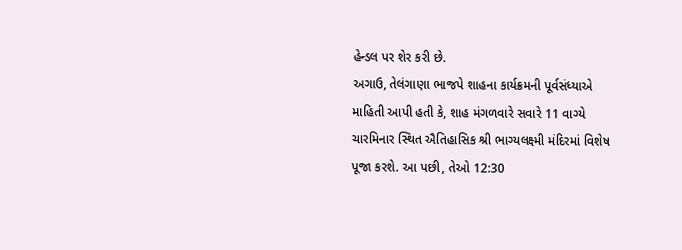હેન્ડલ પર શેર કરી છે.
અગાઉ, તેલંગાણા ભાજપે શાહના કાર્યક્રમની પૂર્વસંધ્યાએ માહિતી આપી હતી કે, શાહ મંગળવારે સવારે 11 વાગ્યે ચારમિનાર સ્થિત ઐતિહાસિક શ્રી ભાગ્યલક્ષ્મી મંદિરમાં વિશેષ પૂજા કરશે. આ પછી, તેઓ 12:30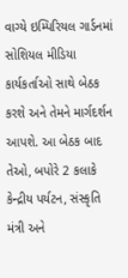વાગ્યે ઇમ્પિરિયલ ગાર્ડનમાં સોશિયલ મીડિયા કાર્યકર્તાઓ સાથે બેઠક કરશે અને તેમને માર્ગદર્શન આપશે. આ બેઠક બાદ તેઓ, બપોરે 2 કલાકે કેન્દ્રીય પર્યટન, સંસ્કૃતિ મંત્રી અને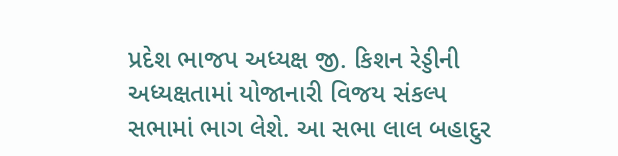પ્રદેશ ભાજપ અધ્યક્ષ જી. કિશન રેડ્ડીની અધ્યક્ષતામાં યોજાનારી વિજય સંકલ્પ સભામાં ભાગ લેશે. આ સભા લાલ બહાદુર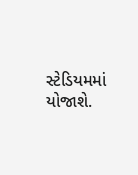સ્ટેડિયમમાં યોજાશે.